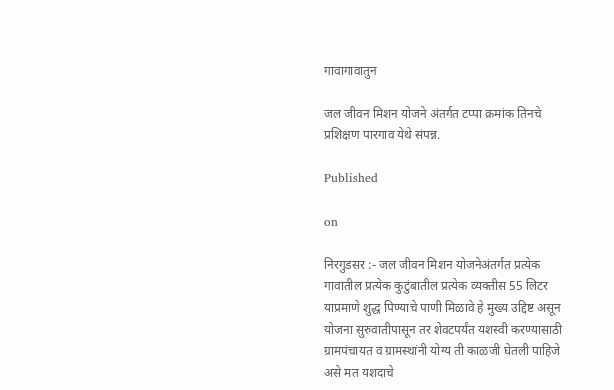गावागावातुन

जल जीवन मिशन योजने अंतर्गत टप्पा क्रमांक तिनचे प्रशिक्षण पारगाव येथे संपन्न.

Published

on

निरगुडसर :- जल जीवन मिशन योजनेअंतर्गत प्रत्येक गावातील प्रत्येक कुटुंबातील प्रत्येक व्यक्तीस 55 लिटर याप्रमाणे शुद्ध पिण्याचे पाणी मिळावे हे मुख्य उद्दिष्ट असून योजना सुरुवातीपासून तर शेवटपर्यंत यशस्वी करण्यासाठी ग्रामपंचायत व ग्रामस्थांनी योग्य ती काळजी घेतली पाहिजे असे मत यशदाचे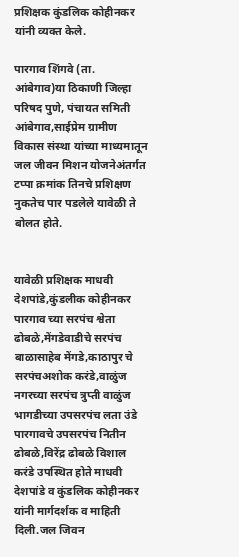प्रशिक्षक कुंडलिक कोहीनकर यांनी व्यक्त केले.

पारगाव शिंगवे (ता. आंबेगाव)या ठिकाणी जिल्हा परिषद पुणे, पंचायत समिती आंबेगाव,साईप्रेम ग्रामीण विकास संस्था यांच्या माध्यमातून जल जीवन मिशन योजनेअंतर्गत टप्पा क्रमांक तिनचे प्रशिक्षण नुकतेच पार पडलेले यावेळी ते बोलत होते.


यावेळी प्रशिक्षक माधवी देशपांडे,कुंडलीक कोहीनकर पारगाव च्या सरपंच श्वेता ढोबळे,मेंगडेवाडीचे सरपंच बाळासाहेब मेंगडे,काठापुर चे सरपंचअशोक करंडे,वाळुंज नगरच्या सरपंच त्रुप्ती वाळुंज भागडीच्या उपसरपंच लता उंडे पारगावचे उपसरपंच नितीन ढोबळे,विरेंद्र ढोबळे विशाल करंडे उपस्थित होते माधवी देशपांडे व कुंडलिक कोहीनकर यांनी मार्गदर्शक व माहिती दिली.जल जिवन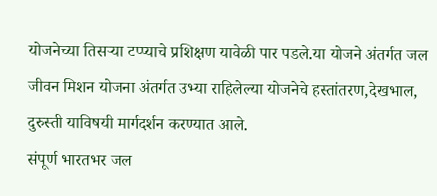योजनेच्या तिसऱ्या टप्प्याचे प्रशिक्षण यावेळी पार पडले.या योजने अंतर्गत जल जीवन मिशन योजना अंतर्गत उभ्या राहिलेल्या योजनेचे हस्तांतरण,देखभाल, दुरुस्ती याविषयी मार्गदर्शन करण्यात आले.
संपूर्ण भारतभर जल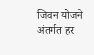जिवन योजने अंतर्गत हर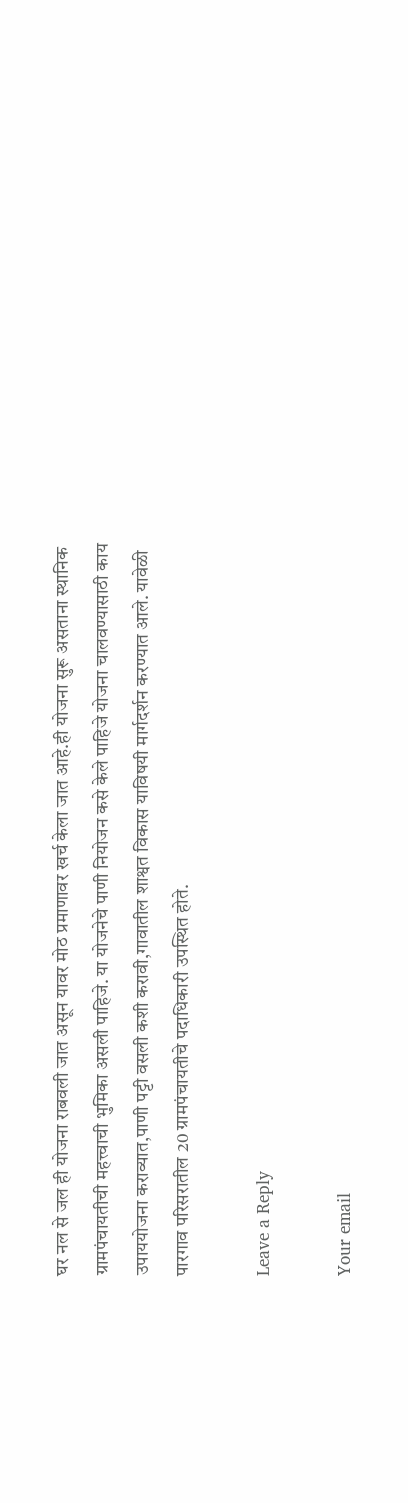घर नल से जल ही योजना राबवली जात असून यावर मोठ प्रमाणावर खर्च केला जात आहे.ही योजना सुरू असताना स्थानिक ग्रामपंचायतीची महत्त्वाची भुमिका असली पाहिजे. या योजनेचे पाणी नियोजन कसे केले पाहिजे योजना चालवण्यासाठी काय उपाययोजना कराव्यात,पाणी पट्टी वसली कशी करावी,गावातील शाश्वत विकास याविषयी मार्गदर्शन करण्यात आले. यावेळी पारगाव परिसरातील 20 ग्रामपंचायतीचे पदाधिकारी उपस्थित होते.

Leave a Reply

Your email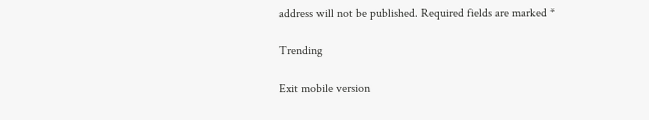address will not be published. Required fields are marked *

Trending

Exit mobile version